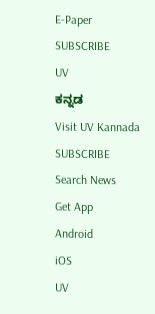E-Paper
SUBSCRIBE
UV
ಕನ್ನಡ
Visit UV Kannada
SUBSCRIBE
Search News
Get App
Android
iOS
UV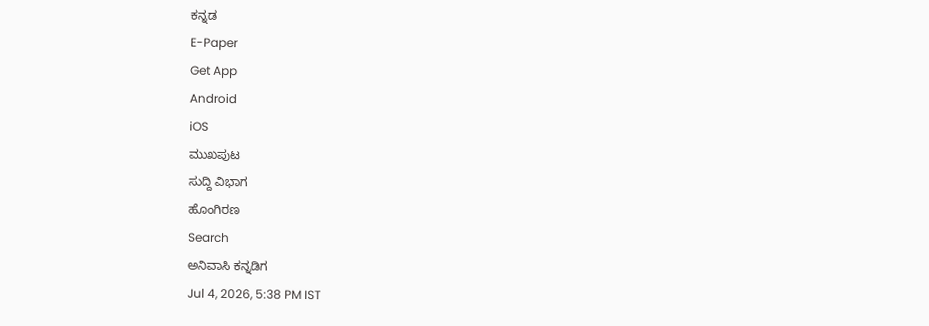ಕನ್ನಡ
E-Paper
Get App
Android
iOS
ಮುಖಪುಟ
ಸುದ್ದಿ ವಿಭಾಗ
ಹೊಂಗಿರಣ
Search
ಅನಿವಾಸಿ ಕನ್ನಡಿಗ
Jul 4, 2026, 5:38 PM IST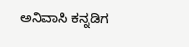ಅನಿವಾಸಿ ಕನ್ನಡಿಗ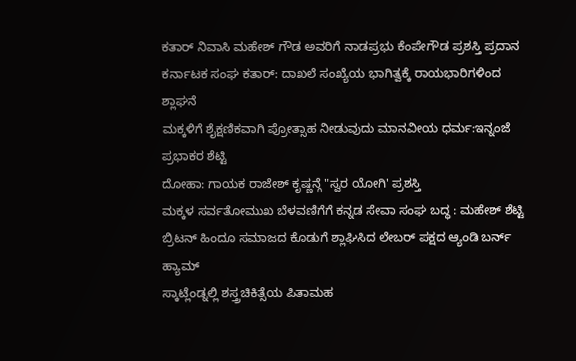ಕತಾರ್ ನಿವಾಸಿ ಮಹೇಶ್ ಗೌಡ ಅವರಿಗೆ ನಾಡಪ್ರಭು ಕೆಂಪೇಗೌಡ ಪ್ರಶಸ್ತಿ ಪ್ರದಾನ
ಕರ್ನಾಟಕ ಸಂಘ ಕತಾರ್: ದಾಖಲೆ ಸಂಖ್ಯೆಯ ಭಾಗಿತ್ವಕ್ಕೆ ರಾಯಭಾರಿಗಳಿಂದ ಶ್ಲಾಘನೆ
ಮಕ್ಕಳಿಗೆ ಶೈಕ್ಷಣಿಕವಾಗಿ ಪ್ರೋತ್ಸಾಹ ನೀಡುವುದು ಮಾನವೀಯ ಧರ್ಮ:ಇನ್ನಂಜೆ ಪ್ರಭಾಕರ ಶೆಟ್ಟಿ
ದೋಹಾ: ಗಾಯಕ ರಾಜೇಶ್ ಕೃಷ್ಣನ್ಗೆ "ಸ್ವರ ಯೋಗಿ' ಪ್ರಶಸ್ತಿ
ಮಕ್ಕಳ ಸರ್ವತೋಮುಖ ಬೆಳವಣಿಗೆಗೆ ಕನ್ನಡ ಸೇವಾ ಸಂಘ ಬದ್ಧ : ಮಹೇಶ್ ಶೆಟ್ಟಿ
ಬ್ರಿಟನ್ ಹಿಂದೂ ಸಮಾಜದ ಕೊಡುಗೆ ಶ್ಲಾಘಿಸಿದ ಲೇಬರ್ ಪಕ್ಷದ ಆ್ಯಂಡಿ ಬರ್ನ್ ಹ್ಯಾಮ್
ಸ್ಕಾಟ್ಲೆಂಡ್ನಲ್ಲಿ ಶಸ್ತ್ರಚಿಕಿತ್ಸೆಯ ಪಿತಾಮಹ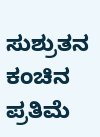ಸುಶ್ರುತನ ಕಂಚಿನ ಪ್ರತಿಮೆ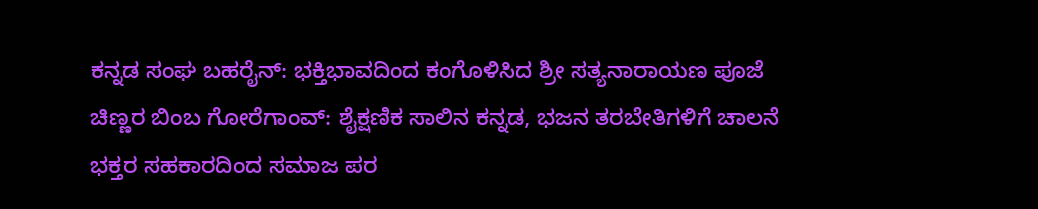ಕನ್ನಡ ಸಂಘ ಬಹರೈನ್: ಭಕ್ತಿಭಾವದಿಂದ ಕಂಗೊಳಿಸಿದ ಶ್ರೀ ಸತ್ಯನಾರಾಯಣ ಪೂಜೆ
ಚಿಣ್ಣರ ಬಿಂಬ ಗೋರೆಗಾಂವ್: ಶೈಕ್ಷಣಿಕ ಸಾಲಿನ ಕನ್ನಡ, ಭಜನ ತರಬೇತಿಗಳಿಗೆ ಚಾಲನೆ
ಭಕ್ತರ ಸಹಕಾರದಿಂದ ಸಮಾಜ ಪರ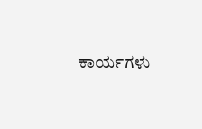ಕಾರ್ಯಗಳು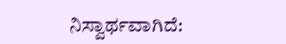ನಿಸ್ವಾರ್ಥವಾಗಿದೆ: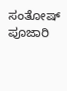ಸಂತೋಷ್ ಪೂಜಾರಿ